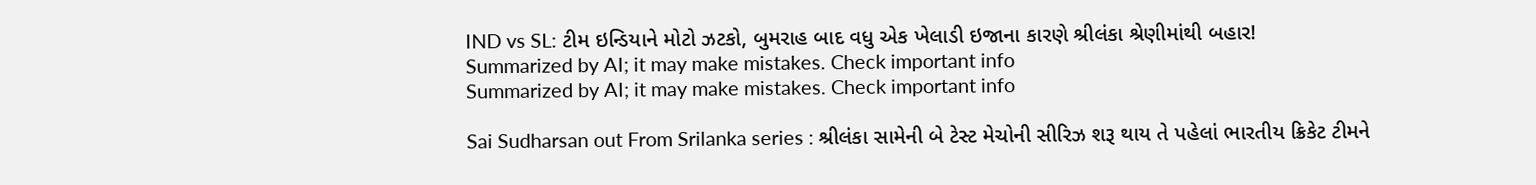IND vs SL: ટીમ ઇન્ડિયાને મોટો ઝટકો, બુમરાહ બાદ વધુ એક ખેલાડી ઇજાના કારણે શ્રીલંકા શ્રેણીમાંથી બહાર!
Summarized by AI; it may make mistakes. Check important info
Summarized by AI; it may make mistakes. Check important info

Sai Sudharsan out From Srilanka series : શ્રીલંકા સામેની બે ટેસ્ટ મેચોની સીરિઝ શરૂ થાય તે પહેલાં ભારતીય ક્રિકેટ ટીમને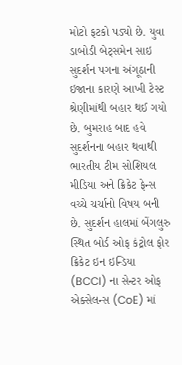મોટો ફટકો પડ્યો છે. યુવા ડાબોડી બેટ્સમેન સાઇ સુદર્શન પગના અંગૂઠાની ઇજાના કારણે આખી ટેસ્ટ શ્રેણીમાંથી બહાર થઈ ગયો છે. બુમરાહ બાદ હવે સુદર્શનના બહાર થવાથી ભારતીય ટીમ સોશિયલ મીડિયા અને ક્રિકેટ ફેન્સ વચ્ચે ચર્ચાનો વિષય બની છે. સુદર્શન હાલમાં બેંગલુરુ સ્થિત બોર્ડ ઓફ કંટ્રોલ ફોર ક્રિકેટ ઇન ઇન્ડિયા (BCCI) ના સેન્ટર ઓફ એક્સેલન્સ (CoE) માં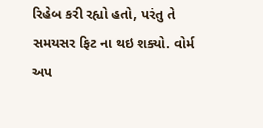રિહેબ કરી રહ્યો હતો, પરંતુ તે સમયસર ફિટ ના થઇ શક્યો. વોર્મ અપ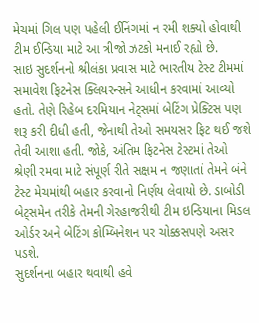મેચમાં ગિલ પણ પહેલી ઈનિંગમાં ન રમી શક્યો હોવાથી ટીમ ઈન્ડિયા માટે આ ત્રીજો ઝટકો મનાઈ રહ્યો છે.
સાઇ સુદર્શનનો શ્રીલંકા પ્રવાસ માટે ભારતીય ટેસ્ટ ટીમમાં સમાવેશ ફિટનેસ ક્લિયરન્સને આધીન કરવામાં આવ્યો હતો. તેણે રિહેબ દરમિયાન નેટ્સમાં બેટિંગ પ્રેક્ટિસ પણ શરૂ કરી દીધી હતી, જેનાથી તેઓ સમયસર ફિટ થઈ જશે તેવી આશા હતી. જોકે, અંતિમ ફિટનેસ ટેસ્ટમાં તેઓ શ્રેણી રમવા માટે સંપૂર્ણ રીતે સક્ષમ ન જણાતાં તેમને બંને ટેસ્ટ મેચમાંથી બહાર કરવાનો નિર્ણય લેવાયો છે. ડાબોડી બેટ્સમેન તરીકે તેમની ગેરહાજરીથી ટીમ ઇન્ડિયાના મિડલ ઓર્ડર અને બેટિંગ કોમ્બિનેશન પર ચોક્કસપણે અસર પડશે.
સુદર્શનના બહાર થવાથી હવે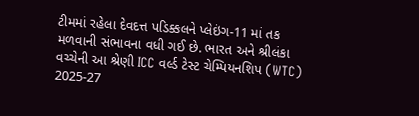ટીમમાં રહેલા દેવદત્ત પડિક્કલને પ્લેઇંગ-11 માં તક મળવાની સંભાવના વધી ગઈ છે. ભારત અને શ્રીલંકા વચ્ચેની આ શ્રેણી ICC વર્લ્ડ ટેસ્ટ ચેમ્પિયનશિપ (WTC) 2025-27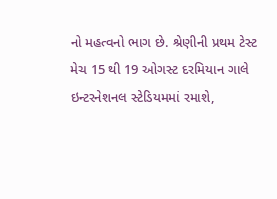નો મહત્વનો ભાગ છે. શ્રેણીની પ્રથમ ટેસ્ટ મેચ 15 થી 19 ઓગસ્ટ દરમિયાન ગાલે ઇન્ટરનેશનલ સ્ટેડિયમમાં રમાશે,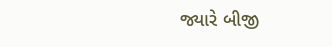જ્યારે બીજી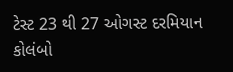ટેસ્ટ 23 થી 27 ઓગસ્ટ દરમિયાન કોલંબો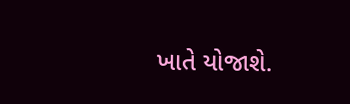ખાતે યોજાશે.